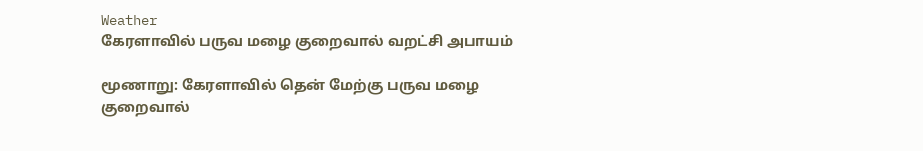Weather
கேரளாவில் பருவ மழை குறைவால் வறட்சி அபாயம்

மூணாறு: கேரளாவில் தென் மேற்கு பருவ மழை குறைவால்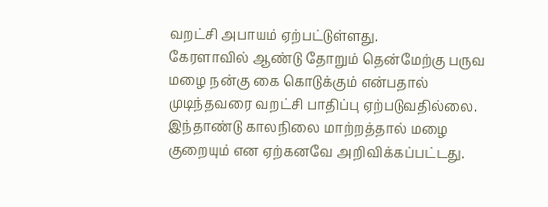வறட்சி அபாயம் ஏற்பட்டுள்ளது.
கேரளாவில் ஆண்டு தோறும் தென்மேற்கு பருவ மழை நன்கு கை கொடுக்கும் என்பதால் முடிந்தவரை வறட்சி பாதிப்பு ஏற்படுவதில்லை. இந்தாண்டு காலநிலை மாற்றத்தால் மழை குறையும் என ஏற்கனவே அறிவிக்கப்பட்டது.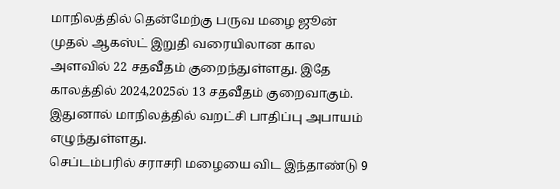மாநிலத்தில் தென்மேற்கு பருவ மழை ஜூன் முதல் ஆகஸ்ட் இறுதி வரையிலான கால அளவில் 22 சதவீதம் குறைந்துள்ளது. இதே காலத்தில் 2024,2025ல் 13 சதவீதம் குறைவாகும். இதுனால் மாநிலத்தில் வறட்சி பாதிப்பு அபாயம் எழுந்துள்ளது.
செப்டம்பரில் சராசரி மழையை விட இந்தாண்டு 9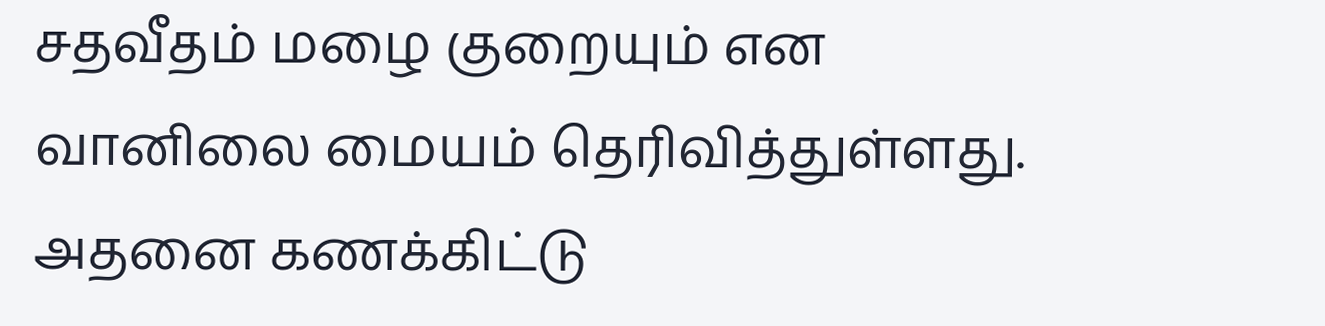சதவீதம் மழை குறையும் என வானிலை மையம் தெரிவித்துள்ளது. அதனை கணக்கிட்டு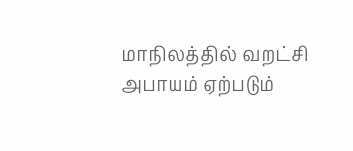மாநிலத்தில் வறட்சி அபாயம் ஏற்படும்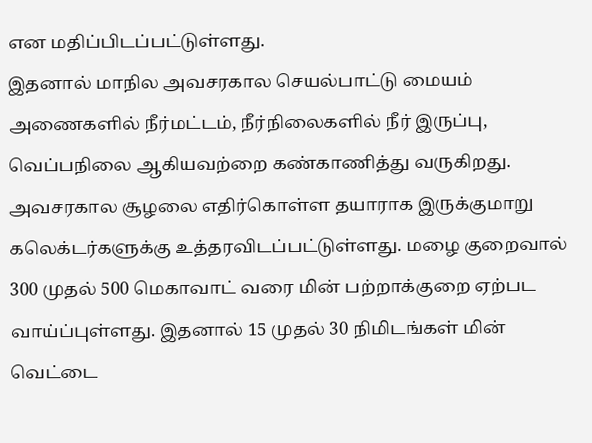என மதிப்பிடப்பட்டுள்ளது.
இதனால் மாநில அவசரகால செயல்பாட்டு மையம் அணைகளில் நீர்மட்டம், நீர்நிலைகளில் நீர் இருப்பு, வெப்பநிலை ஆகியவற்றை கண்காணித்து வருகிறது. அவசரகால சூழலை எதிர்கொள்ள தயாராக இருக்குமாறு கலெக்டர்களுக்கு உத்தரவிடப்பட்டுள்ளது. மழை குறைவால் 300 முதல் 500 மெகாவாட் வரை மின் பற்றாக்குறை ஏற்பட வாய்ப்புள்ளது. இதனால் 15 முதல் 30 நிமிடங்கள் மின் வெட்டை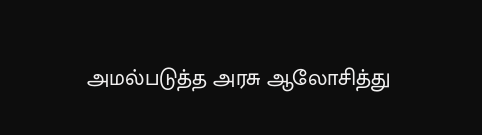அமல்படுத்த அரசு ஆலோசித்து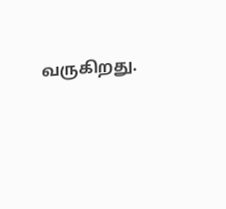வருகிறது.